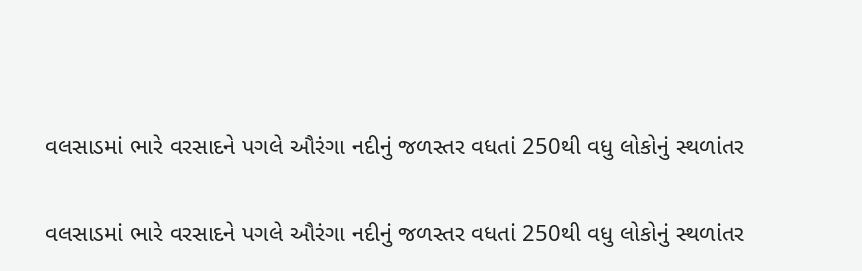વલસાડમાં ભારે વરસાદને પગલે ઔરંગા નદીનું જળસ્તર વધતાં 250થી વધુ લોકોનું સ્થળાંતર

વલસાડમાં ભારે વરસાદને પગલે ઔરંગા નદીનું જળસ્તર વધતાં 250થી વધુ લોકોનું સ્થળાંતર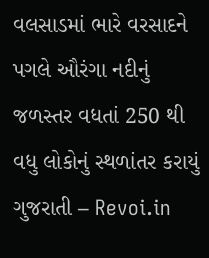વલસાડમાં ભારે વરસાદને પગલે ઔરંગા નદીનું જળસ્તર વધતાં 250 થી વધુ લોકોનું સ્થળાંતર કરાયું ગુજરાતી – Revoi.in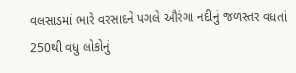વલસાડમાં ભારે વરસાદને પગલે ઔરંગા નદીનું જળસ્તર વધતાં 250થી વધુ લોકોનું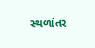સ્થળાંતર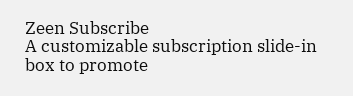Zeen Subscribe
A customizable subscription slide-in box to promote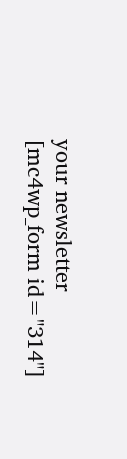your newsletter
[mc4wp_form id="314"]